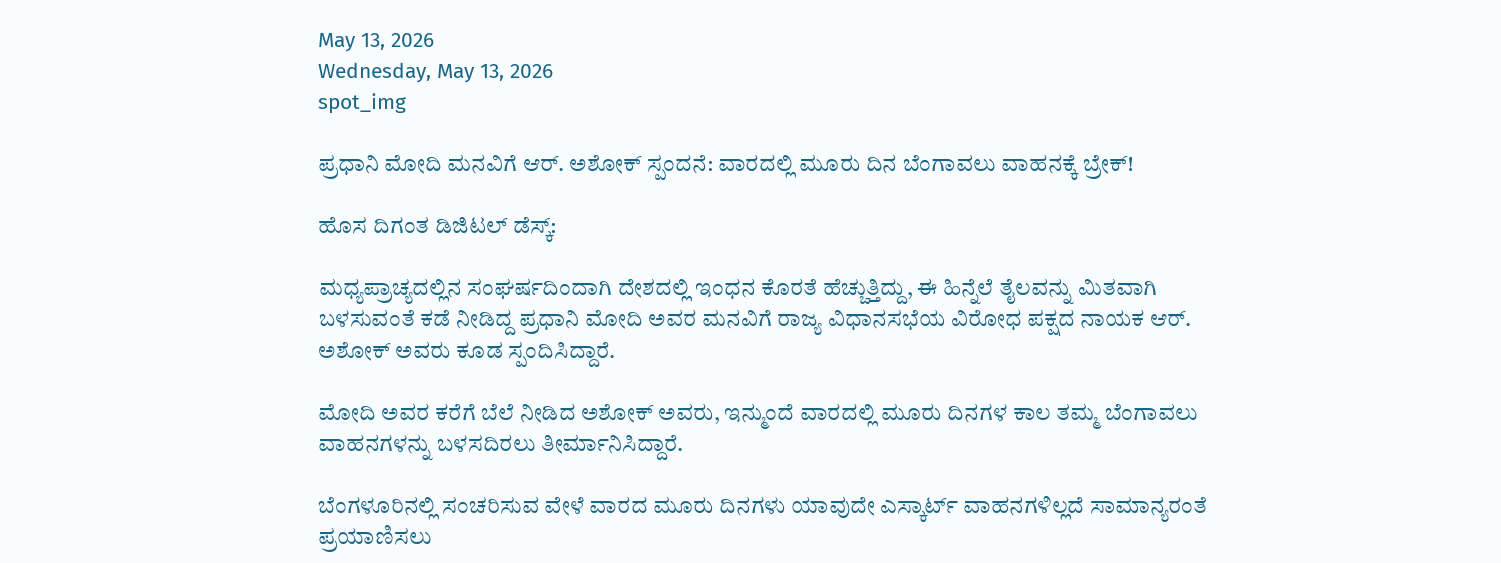May 13, 2026
Wednesday, May 13, 2026
spot_img

ಪ್ರಧಾನಿ ಮೋದಿ ಮನವಿಗೆ ಆರ್. ಅಶೋಕ್ ಸ್ಪಂದನೆ: ವಾರದಲ್ಲಿ ಮೂರು ದಿನ ಬೆಂಗಾವಲು ವಾಹನಕ್ಕೆ ಬ್ರೇಕ್!

ಹೊಸ ದಿಗಂತ ಡಿಜಿಟಲ್ ಡೆಸ್ಕ್:

ಮಧ್ಯಪ್ರಾಚ್ಯದಲ್ಲಿನ ಸಂಘರ್ಷದಿಂದಾಗಿ ದೇಶದಲ್ಲಿ ಇಂಧನ ಕೊರತೆ ಹೆಚ್ಚುತ್ತಿದ್ದು, ಈ ಹಿನ್ನೆಲೆ ತೈಲವನ್ನು ಮಿತವಾಗಿ ಬಳಸುವಂತೆ ಕಡೆ ನೀಡಿದ್ದ ಪ್ರಧಾನಿ ಮೋದಿ ಅವರ ಮನವಿಗೆ ರಾಜ್ಯ ವಿಧಾನಸಭೆಯ ವಿರೋಧ ಪಕ್ಷದ ನಾಯಕ ಆರ್. ಅಶೋಕ್ ಅವರು ಕೂಡ ಸ್ಪಂದಿಸಿದ್ದಾರೆ.

ಮೋದಿ ಅವರ ಕರೆಗೆ ಬೆಲೆ ನೀಡಿದ ಅಶೋಕ್ ಅವರು, ಇನ್ಮುಂದೆ ವಾರದಲ್ಲಿ ಮೂರು ದಿನಗಳ ಕಾಲ ತಮ್ಮ ಬೆಂಗಾವಲು ವಾಹನಗಳನ್ನು ಬಳಸದಿರಲು ತೀರ್ಮಾನಿಸಿದ್ದಾರೆ.

ಬೆಂಗಳೂರಿನಲ್ಲಿ ಸಂಚರಿಸುವ ವೇಳೆ ವಾರದ ಮೂರು ದಿನಗಳು ಯಾವುದೇ ಎಸ್ಕಾರ್ಟ್ ವಾಹನಗಳಿಲ್ಲದೆ ಸಾಮಾನ್ಯರಂತೆ ಪ್ರಯಾಣಿಸಲು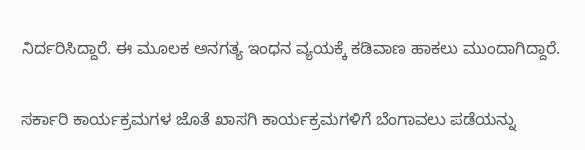ನಿರ್ದರಿಸಿದ್ದಾರೆ. ಈ ಮೂಲಕ ಅನಗತ್ಯ ಇಂಧನ ವ್ಯಯಕ್ಕೆ ಕಡಿವಾಣ ಹಾಕಲು ಮುಂದಾಗಿದ್ದಾರೆ.

ಸರ್ಕಾರಿ ಕಾರ್ಯಕ್ರಮಗಳ ಜೊತೆ ಖಾಸಗಿ ಕಾರ್ಯಕ್ರಮಗಳಿಗೆ ಬೆಂಗಾವಲು ಪಡೆಯನ್ನು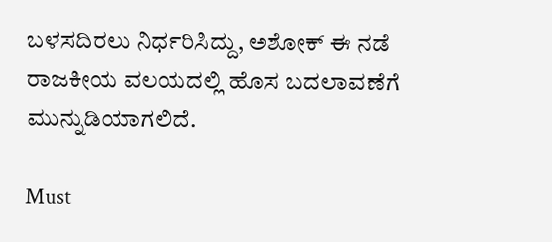ಬಳಸದಿರಲು ನಿರ್ಧರಿಸಿದ್ದು, ಅಶೋಕ್ ಈ ನಡೆ ರಾಜಕೀಯ ವಲಯದಲ್ಲಿ ಹೊಸ ಬದಲಾವಣೆಗೆ ಮುನ್ನುಡಿಯಾಗಲಿದೆ.

Must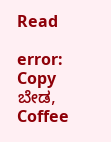Read

error: Copy ಬೇಡ, Coffee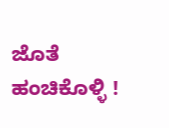ಜೊತೆ ಹಂಚಿಕೊಳ್ಳಿ !